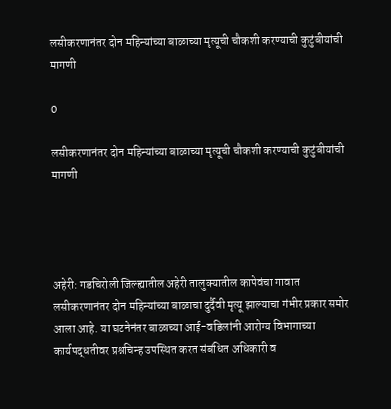लसीकरणानंतर दोन महिन्यांच्या बाळाच्या मृत्यूची चौकशी करण्याची कुटुंबीयांची मागणी

0

लसीकरणानंतर दोन महिन्यांच्या बाळाच्या मृत्यूची चौकशी करण्याची कुटुंबीयांची मागणी




अहेरी: गडचिरोली जिल्ह्यातील अहेरी तालुक्यातील कापेवंचा गावात लसीकरणानंतर दोन महिन्यांच्या बाळाचा दुर्दैवी मृत्यू झाल्याचा गंभीर प्रकार समोर आला आहे. या घटनेनंतर बाळाच्या आई-वडिलांनी आरोग्य विभागाच्या कार्यपद्धतीवर प्रश्नचिन्ह उपस्थित करत संबंधित अधिकारी व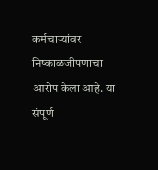कर्मचाऱ्यांवर निष्काळजीपणाचा आरोप केला आहे. या संपूर्ण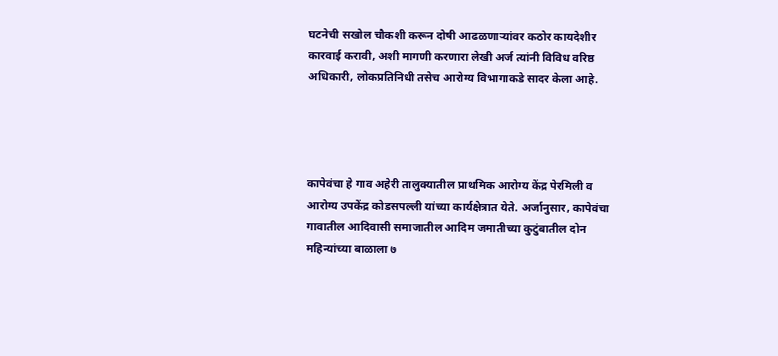घटनेची सखोल चौकशी करून दोषी आढळणाऱ्यांवर कठोर कायदेशीर कारवाई करावी, अशी मागणी करणारा लेखी अर्ज त्यांनी विविध वरिष्ठ अधिकारी, लोकप्रतिनिधी तसेच आरोग्य विभागाकडे सादर केला आहे.




कापेवंचा हे गाव अहेरी तालुक्यातील प्राथमिक आरोग्य केंद्र पेरमिली व आरोग्य उपकेंद्र कोडसपल्ली यांच्या कार्यक्षेत्रात येते. अर्जानुसार, कापेवंचा गावातील आदिवासी समाजातील आदिम जमातीच्या कुटुंबातील दोन महिन्यांच्या बाळाला ७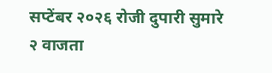सप्टेंबर २०२६ रोजी दुपारी सुमारे २ वाजता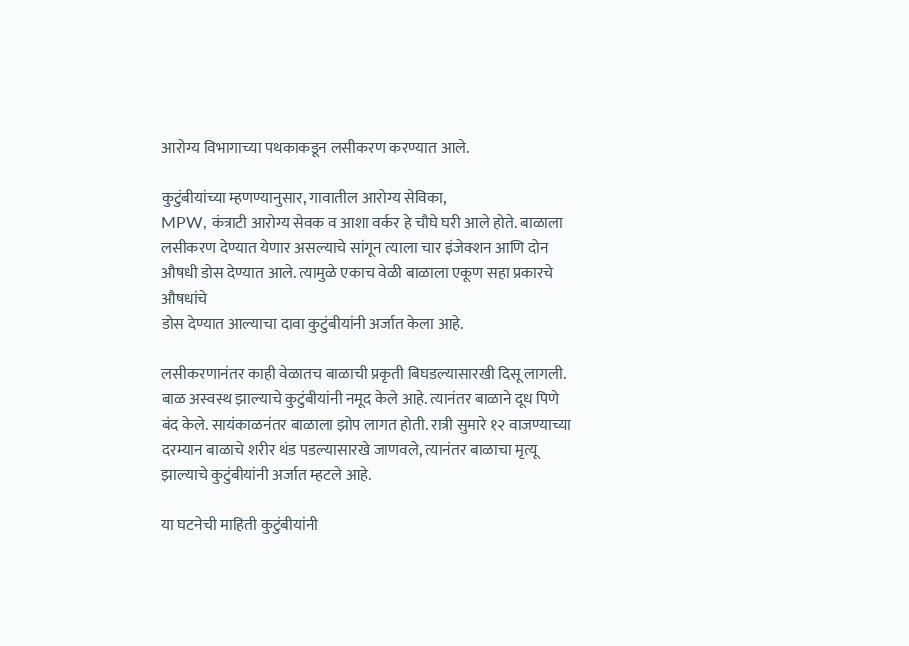आरोग्य विभागाच्या पथकाकडून लसीकरण करण्यात आले.

कुटुंबीयांच्या म्हणण्यानुसार, गावातील आरोग्य सेविका,
MPW, कंत्राटी आरोग्य सेवक व आशा वर्कर हे चौघे घरी आले होते. बाळाला लसीकरण देण्यात येणार असल्याचे सांगून त्याला चार इंजेक्शन आणि दोन औषधी डोस देण्यात आले. त्यामुळे एकाच वेळी बाळाला एकूण सहा प्रकारचे औषधांचे
डोस देण्यात आल्याचा दावा कुटुंबीयांनी अर्जात केला आहे.

लसीकरणानंतर काही वेळातच बाळाची प्रकृती बिघडल्यासारखी दिसू लागली. बाळ अस्वस्थ झाल्याचे कुटुंबीयांनी नमूद केले आहे. त्यानंतर बाळाने दूध पिणे बंद केले. सायंकाळनंतर बाळाला झोप लागत होती. रात्री सुमारे १२ वाजण्याच्या दरम्यान बाळाचे शरीर थंड पडल्यासारखे जाणवले, त्यानंतर बाळाचा मृत्यू झाल्याचे कुटुंबीयांनी अर्जात म्हटले आहे.

या घटनेची माहिती कुटुंबीयांनी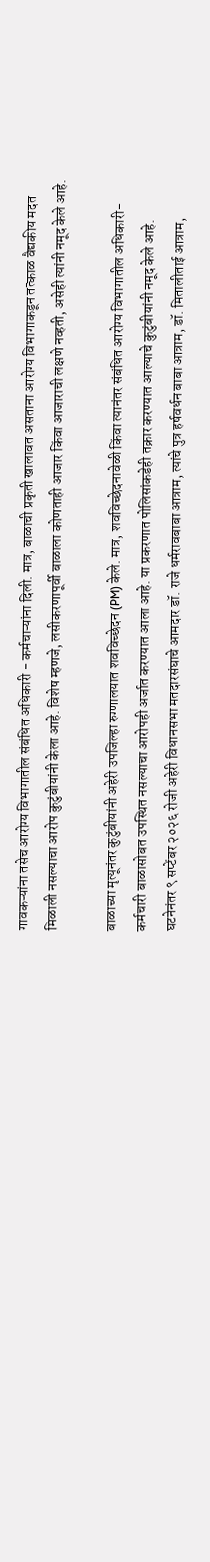गावकऱ्यांना तसेच आरोग्य विभागातील संबंधित अधिकारी - कर्मचाऱ्यांना दिली. मात्र, बाळाची प्रकृती खालावत असताना आरोग्य विभागाकडून तत्काळ वैद्यकीय मदत मिळाली नसल्याचा आरोप कुटुंबीयांनी केला आहे. विशेष म्हणजे, लसीकरणापूर्वी बाळाला कोणताही आजार किंवा आजाराची लक्षणे नव्हती, असेही त्यांनी नमूद केले आहे.

बाळाच्या मृत्यूनंतर कुटुंबीयांनी अहेरी उपजिल्हा रुग्णालयात शवविच्छेदन (PM) केले. मात्र, शवविच्छेदनावेळी किंवा त्यानंतर संबंधित आरोग्य विभागातील अधिकारी-कर्मचारी बाळासोबत उपस्थित नसल्याचा आरोपही अर्जात करण्यात आला आहे. या प्रकरणात पोलिसांकडेही तक्रार करण्यात आल्याचे कुटुंबीयांनी नमूद केले आहे.
घटनेनंतर ९ सप्टेंबर २०२६ रोजी अहेरी विधानसभा मतदारसंघाचे आमदार डॉ. राजे धर्मरावबाबा आत्राम, त्यांचे पुत्र हर्षवर्धन बाबा आत्राम, डॉ. मितालीताई आत्राम,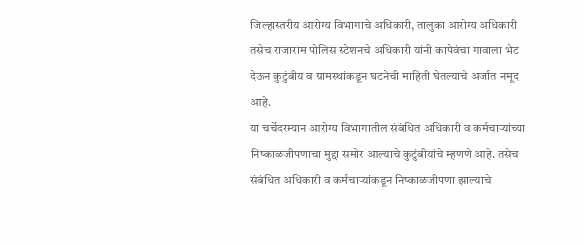जिल्हास्तरीय आरोग्य विभागाचे अधिकारी, तालुका आरोग्य अधिकारी तसेच राजाराम पोलिस स्टेशनचे अधिकारी यांनी कापेवंचा गावाला भेट देऊन कुटुंबीय व ग्रामस्थांकडून घटनेची माहिती घेतल्याचे अर्जात नमूद आहे.
या चर्चेदरम्यान आरोग्य विभागातील संबंधित अधिकारी व कर्मचाऱ्यांच्या निष्काळजीपणाचा मुद्दा समोर आल्याचे कुटुंबीयांचे म्हणणे आहे. तसेच संबंधित अधिकारी व कर्मचाऱ्यांकडून निष्काळजीपणा झाल्याचे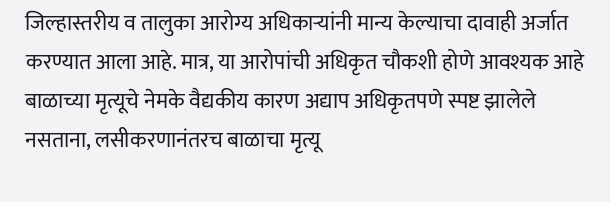जिल्हास्तरीय व तालुका आरोग्य अधिकाऱ्यांनी मान्य केल्याचा दावाही अर्जात करण्यात आला आहे. मात्र, या आरोपांची अधिकृत चौकशी होणे आवश्यक आहे
बाळाच्या मृत्यूचे नेमके वैद्यकीय कारण अद्याप अधिकृतपणे स्पष्ट झालेले नसताना, लसीकरणानंतरच बाळाचा मृत्यू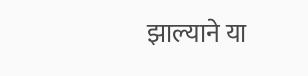झाल्याने या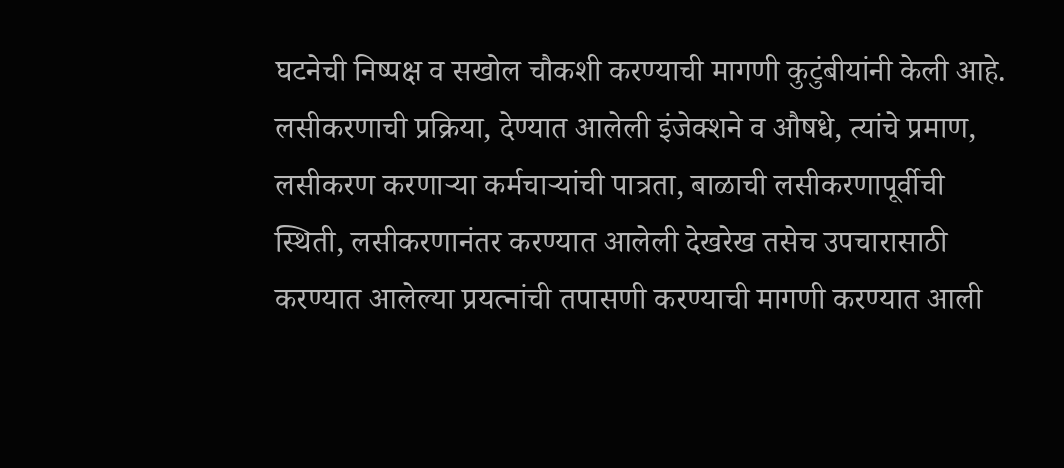घटनेची निष्पक्ष व सखोल चौकशी करण्याची मागणी कुटुंबीयांनी केली आहे. लसीकरणाची प्रक्रिया, देण्यात आलेली इंजेक्शने व औषधे, त्यांचे प्रमाण, लसीकरण करणाऱ्या कर्मचाऱ्यांची पात्रता, बाळाची लसीकरणापूर्वीची स्थिती, लसीकरणानंतर करण्यात आलेली देखरेख तसेच उपचारासाठी करण्यात आलेल्या प्रयत्नांची तपासणी करण्याची मागणी करण्यात आली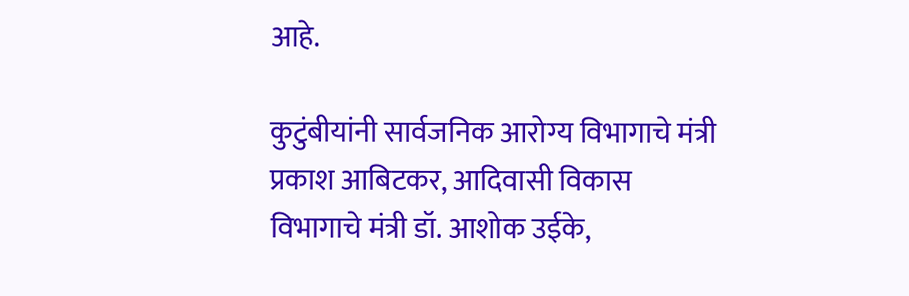आहे.

कुटुंबीयांनी सार्वजनिक आरोग्य विभागाचे मंत्री प्रकाश आबिटकर, आदिवासी विकास विभागाचे मंत्री डॉ. आशोक उईके,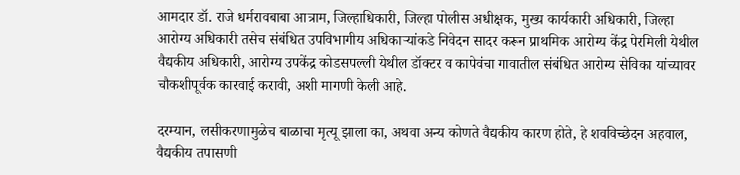आमदार डॉ. राजे धर्मरावबाबा आत्राम, जिल्हाधिकारी, जिल्हा पोलीस अधीक्षक, मुख्य कार्यकारी अधिकारी, जिल्हा आरोग्य अधिकारी तसेच संबंधित उपविभागीय अधिकाऱ्यांकडे निवेदन सादर करून प्राथमिक आरोग्य केंद्र पेरमिली येथील वैद्यकीय अधिकारी, आरोग्य उपकेंद्र कोडसपल्ली येथील डॉक्टर व कापेवंचा गावातील संबंधित आरोग्य सेविका यांच्यावर चौकशीपूर्वक कारवाई करावी, अशी मागणी केली आहे.

दरम्यान, लसीकरणामुळेच बाळाचा मृत्यू झाला का, अथवा अन्य कोणते वैद्यकीय कारण होते, हे शवविच्छेदन अहवाल, वैद्यकीय तपासणी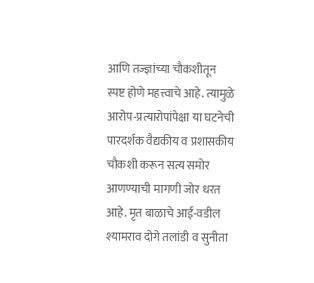आणि तज्ज्ञांच्या चौकशीतून स्पष्ट होणे महत्त्वाचे आहे. त्यामुळे आरोप-प्रत्यारोपांपेक्षा या घटनेची पारदर्शक वैद्यकीय व प्रशासकीय चौकशी करून सत्य समोर आणण्याची मागणी जोर धरत आहे. मृत बाळाचे आई-वडील श्यामराव दोगे तलांडी व सुनीता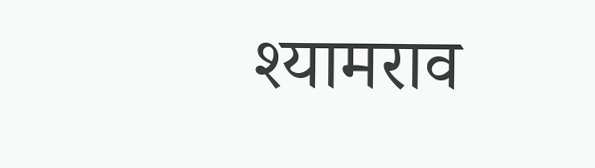श्यामराव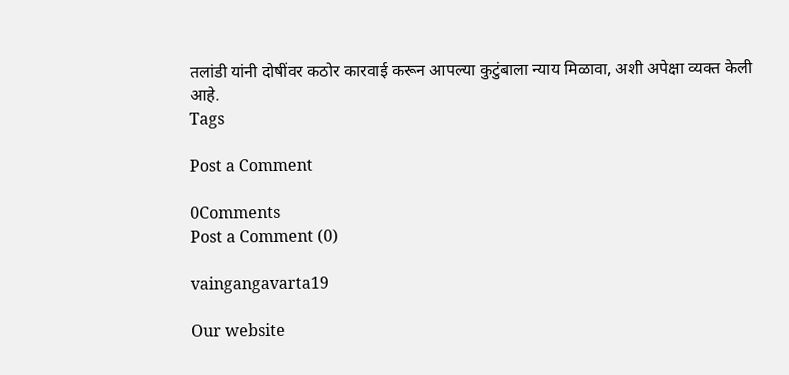तलांडी यांनी दोषींवर कठोर कारवाई करून आपल्या कुटुंबाला न्याय मिळावा, अशी अपेक्षा व्यक्त केली आहे.
Tags

Post a Comment

0Comments
Post a Comment (0)

vaingangavarta19

Our website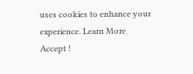uses cookies to enhance your experience. Learn More
Accept !